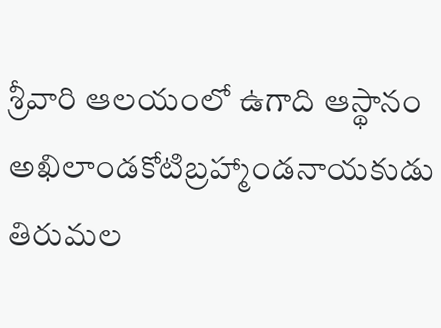శ్రీవారి ఆలయంలో ఉగాది ఆస్థానం
అఖిలాండకోటిబ్రహ్మాండనాయకుడు తిరుమల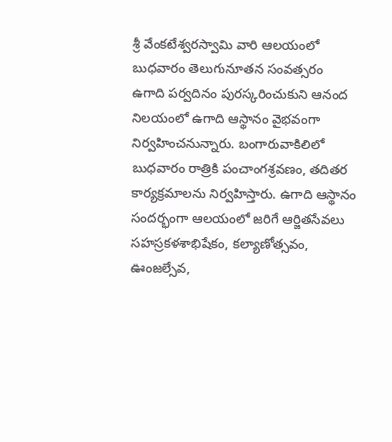శ్రీ వేంకటేశ్వరస్వామి వారి ఆలయంలో బుధవారం తెలుగునూతన సంవత్సరం ఉగాది పర్వదినం పురస్కరించుకుని ఆనంద నిలయంలో ఉగాది ఆస్థానం వైభవంగా నిర్వహించనున్నారు. బంగారువాకిలిలో బుధవారం రాత్రికి పంచాంగశ్రవణం, తదితర కార్యక్రమాలను నిర్వహిస్తారు. ఉగాది ఆస్థానం సందర్భంగా ఆలయంలో జరిగే ఆర్జితసేవలు సహస్రకళశాభిషేకం, కల్యాణోత్సవం, ఊంజల్సేవ,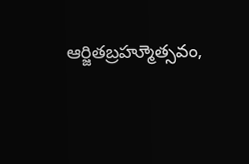ఆర్జితబ్రహ్మూెత్సవం,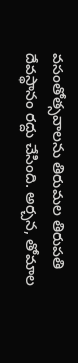వసంతోత్సవాలను తిరుమల తిరుపతి దేవస్థానం రద్దు చేసింది. అర్చన, తోమాల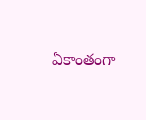ఏకాంతంగా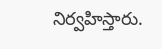నిర్వహిస్తారు.